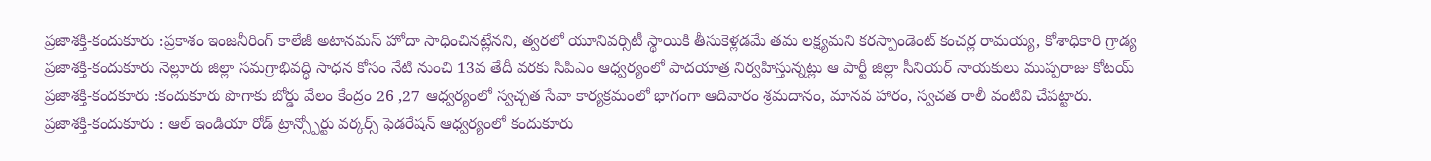ప్రజాశక్తి-కందుకూరు :ప్రకాశం ఇంజనీరింగ్ కాలేజీ అటానమస్ హోదా సాధించినట్లేనని, త్వరలో యూనివర్సిటీ స్థాయికి తీసుకెళ్లడమే తమ లక్ష్యమని కరస్పాండెంట్ కంచర్ల రామయ్య, కోశాధికారి గ్రాడ్య
ప్రజాశక్తి-కందుకూరు నెల్లూరు జిల్లా సమగ్రాభివద్ధి సాధన కోసం నేటి నుంచి 13వ తేదీ వరకు సిపిఎం ఆధ్వర్యంలో పాదయాత్ర నిర్వహిస్తున్నట్లు ఆ పార్టీ జిల్లా సీనియర్ నాయకులు ముప్పరాజు కోటయ్
ప్రజాశక్తి-కందకూరు :కందుకూరు పొగాకు బోర్డు వేలం కేంద్రం 26 ,27 ఆధ్వర్యంలో స్వచ్చత సేవా కార్యక్రమంలో భాగంగా ఆదివారం శ్రమదానం, మానవ హారం, స్వచత రాలీ వంటివి చేపట్టారు.
ప్రజాశక్తి-కందుకూరు : ఆల్ ఇండియా రోడ్ ట్రాన్స్పోర్టు వర్కర్స్ ఫెడరేషన్ ఆధ్వర్యంలో కందుకూరు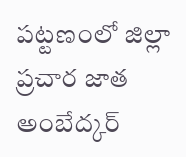పట్టణంలో జిల్లా ప్రచార జాత అంబేద్కర్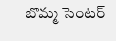బొమ్మ సెంటర్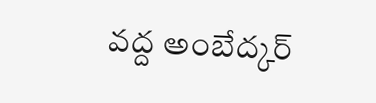వద్ద అంబేద్కర్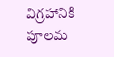విగ్రహానికి పూలమ